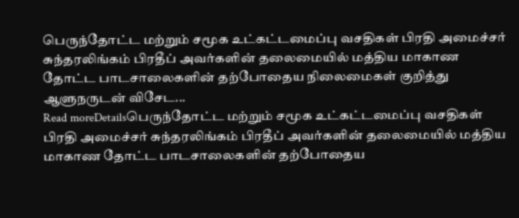பெருந்தோட்ட மற்றும் சமூக உட்கட்டமைப்பு வசதிகள் பிரதி அமைச்சர் சுந்தரலிங்கம் பிரதீப் அவர்களின் தலைமையில் மத்திய மாகாண தோட்ட பாடசாலைகளின் தற்போதைய நிலைமைகள் குறித்து ஆளுநருடன் விசேட...
Read moreDetailsபெருந்தோட்ட மற்றும் சமூக உட்கட்டமைப்பு வசதிகள் பிரதி அமைச்சர் சுந்தரலிங்கம் பிரதீப் அவர்களின் தலைமையில் மத்திய மாகாண தோட்ட பாடசாலைகளின் தற்போதைய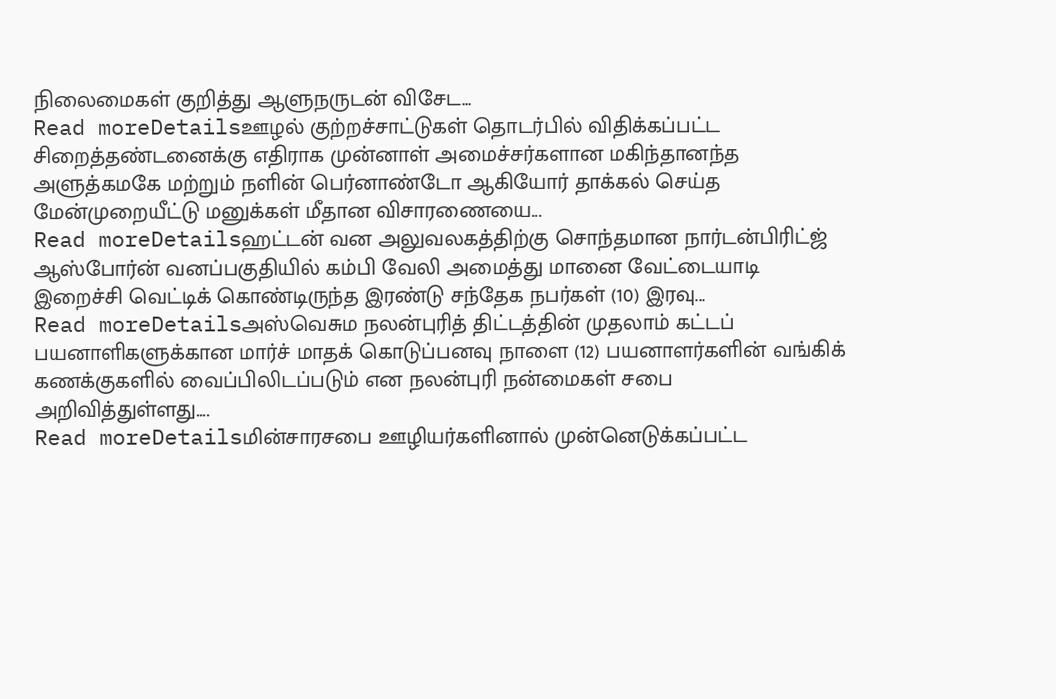நிலைமைகள் குறித்து ஆளுநருடன் விசேட...
Read moreDetailsஊழல் குற்றச்சாட்டுகள் தொடர்பில் விதிக்கப்பட்ட சிறைத்தண்டனைக்கு எதிராக முன்னாள் அமைச்சர்களான மகிந்தானந்த அளுத்கமகே மற்றும் நளின் பெர்னாண்டோ ஆகியோர் தாக்கல் செய்த மேன்முறையீட்டு மனுக்கள் மீதான விசாரணையை...
Read moreDetailsஹட்டன் வன அலுவலகத்திற்கு சொந்தமான நார்டன்பிரிட்ஜ் ஆஸ்போர்ன் வனப்பகுதியில் கம்பி வேலி அமைத்து மானை வேட்டையாடி இறைச்சி வெட்டிக் கொண்டிருந்த இரண்டு சந்தேக நபர்கள் (10) இரவு...
Read moreDetailsஅஸ்வெசும நலன்புரித் திட்டத்தின் முதலாம் கட்டப் பயனாளிகளுக்கான மார்ச் மாதக் கொடுப்பனவு நாளை (12) பயனாளர்களின் வங்கிக் கணக்குகளில் வைப்பிலிடப்படும் என நலன்புரி நன்மைகள் சபை அறிவித்துள்ளது....
Read moreDetailsமின்சாரசபை ஊழியர்களினால் முன்னெடுக்கப்பட்ட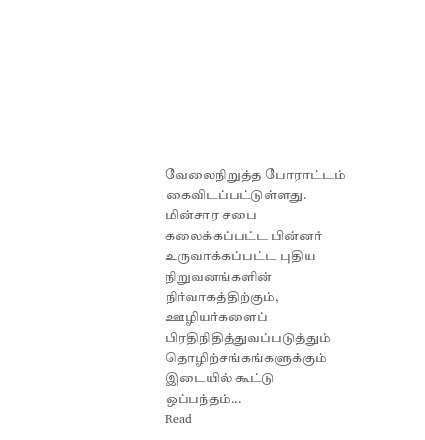வேலைநிறுத்த போராட்டம் கைவிடப்பட்டுள்ளது. மின்சார சபை கலைக்கப்பட்ட பின்னர் உருவாக்கப்பட்ட புதிய நிறுவனங்களின் நிர்வாகத்திற்கும், ஊழியர்களைப் பிரதிநிதித்துவப்படுத்தும் தொழிற்சங்கங்களுக்கும் இடையில் கூட்டு ஒப்பந்தம்...
Read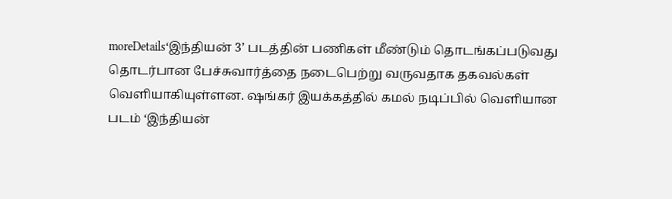moreDetails‘இந்தியன் 3’ படத்தின் பணிகள் மீண்டும் தொடங்கப்படுவது தொடர்பான பேச்சுவார்த்தை நடைபெற்று வருவதாக தகவல்கள் வெளியாகியுள்ளன. ஷங்கர் இயக்கத்தில் கமல் நடிப்பில் வெளியான படம் ‘இந்தியன்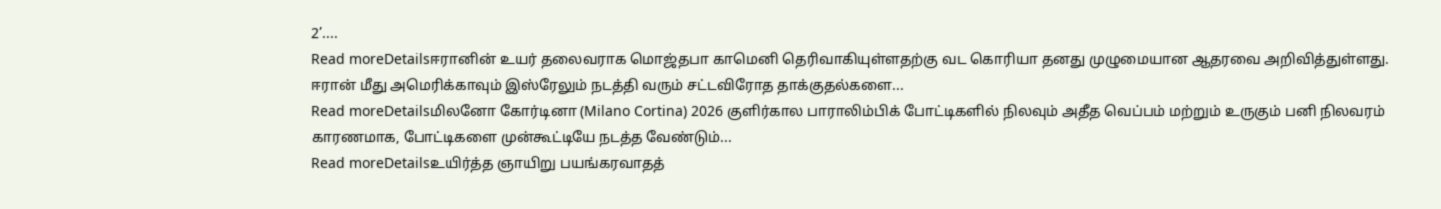2’....
Read moreDetailsஈரானின் உயர் தலைவராக மொஜ்தபா காமெனி தெரிவாகியுள்ளதற்கு வட கொரியா தனது முழுமையான ஆதரவை அறிவித்துள்ளது. ஈரான் மீது அமெரிக்காவும் இஸ்ரேலும் நடத்தி வரும் சட்டவிரோத தாக்குதல்களை...
Read moreDetailsமிலனோ கோர்டினா (Milano Cortina) 2026 குளிர்கால பாராலிம்பிக் போட்டிகளில் நிலவும் அதீத வெப்பம் மற்றும் உருகும் பனி நிலவரம் காரணமாக, போட்டிகளை முன்கூட்டியே நடத்த வேண்டும்...
Read moreDetailsஉயிர்த்த ஞாயிறு பயங்கரவாதத்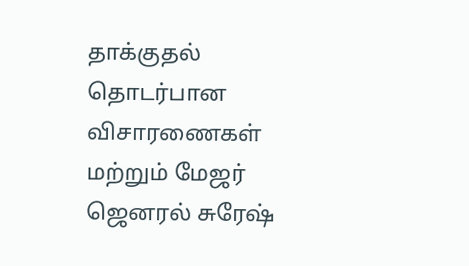தாக்குதல் தொடர்பான விசாரணைகள் மற்றும் மேஜர் ஜெனரல் சுரேஷ்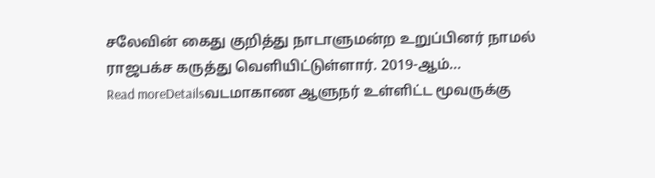சலேவின் கைது குறித்து நாடாளுமன்ற உறுப்பினர் நாமல் ராஜபக்ச கருத்து வெளியிட்டுள்ளார். 2019-ஆம்...
Read moreDetailsவடமாகாண ஆளுநர் உள்ளிட்ட மூவருக்கு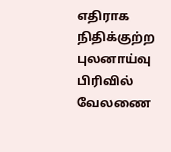எதிராக நிதிக்குற்ற புலனாய்வு பிரிவில் வேலணை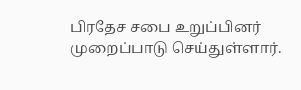பிரதேச சபை உறுப்பினர் முறைப்பாடு செய்துள்ளார்.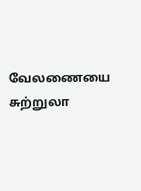வேலணையை சுற்றுலா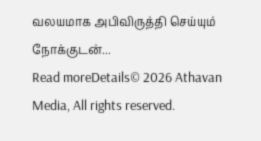வலயமாக அபிவிருத்தி செய்யும் நோக்குடன்...
Read moreDetails© 2026 Athavan Media, All rights reserved.